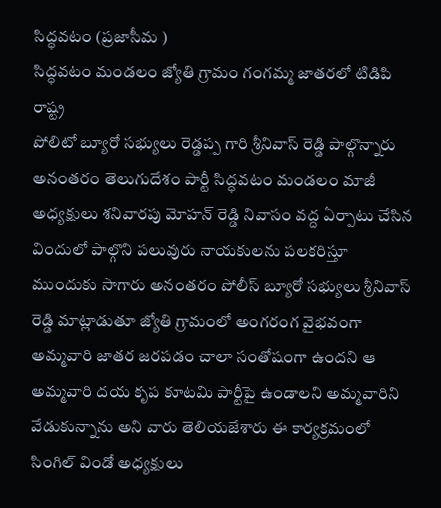సిద్ధవటం (ప్రజాసీమ )
సిద్ధవటం మండలం జ్యోతి గ్రామం గంగమ్మ జాతరలో టిడిపి రాష్ట్ర
పోలిటో బ్యూరో సభ్యులు రెడ్డప్ప గారి శ్రీనివాస్ రెడ్డి పాల్గొన్నారు అనంతరం తెలుగుదేశం పార్టీ సిద్ధవటం మండలం మాజీ అధ్యక్షులు శనివారపు మోహన్ రెడ్డి నివాసం వద్ద ఏర్పాటు చేసిన విందులో పాల్గొని పలువురు నాయకులను పలకరిస్తూ ముందుకు సాగారు అనంతరం పోలీస్ బ్యూరో సభ్యులు శ్రీనివాస్ రెడ్డి మాట్లాడుతూ జ్యోతి గ్రామంలో అంగరంగ వైభవంగా అమ్మవారి జాతర జరపడం చాలా సంతోషంగా ఉందని ఆ అమ్మవారి దయ కృప కూటమి పార్టీపై ఉండాలని అమ్మవారిని వేడుకున్నాను అని వారు తెలియజేశారు ఈ కార్యక్రమంలో సింగిల్ విండో అధ్యక్షులు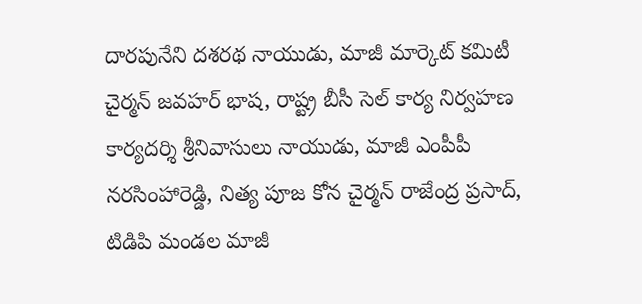దారపునేని దశరథ నాయుడు, మాజీ మార్కెట్ కమిటీ చైర్మన్ జవహర్ భాష, రాష్ట్ర బీసీ సెల్ కార్య నిర్వహణ కార్యదర్శి శ్రీనివాసులు నాయుడు, మాజీ ఎంపీపీ నరసింహారెడ్డి, నిత్య పూజ కోన చైర్మన్ రాజేంద్ర ప్రసాద్, టిడిపి మండల మాజీ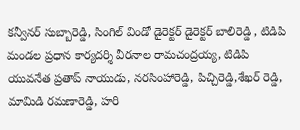కన్వీనర్ సుబ్బారెడ్డి, సింగిల్ విండో డైరెక్టర్ డైరెక్టర్ బాలిరెడ్డి , టిడిపి మండల ప్రధాన కార్యదర్శి వీరనాల రామచంద్రయ్య, టిడిపి యువనేత ప్రతాప్ నాయుడు, నరసింహారెడ్డి, పిచ్చిరెడ్డి,శేఖర్ రెడ్డి, మామిడి రమణారెడ్డి, హరి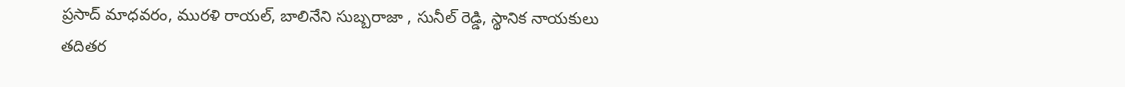ప్రసాద్ మాధవరం, మురళి రాయల్, బాలినేని సుబ్బరాజా , సునీల్ రెడ్డి, స్థానిక నాయకులు తదితర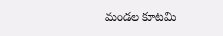మండల కూటమి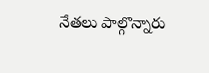నేతలు పాల్గొన్నారు